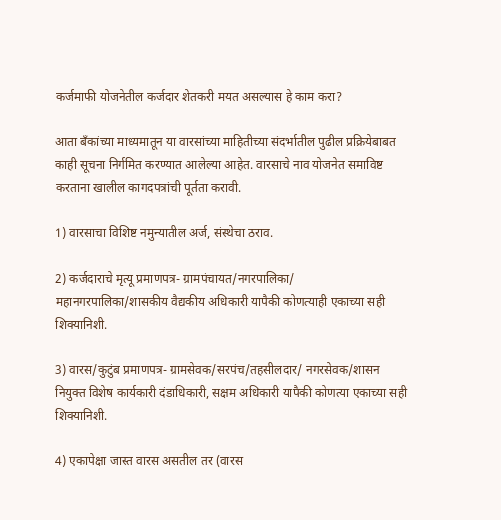कर्जमाफी योजनेतील कर्जदार शेतकरी मयत असल्यास हे काम करा?

आता बँकांच्या माध्यमातून या वारसांच्या माहितीच्या संदर्भातील पुढील प्रक्रियेबाबत काही सूचना निर्गमित करण्यात आलेल्या आहेत. वारसाचे नाव योजनेत समाविष्ट करताना खालील कागदपत्रांची पूर्तता करावी.

1) वारसाचा विशिष्ट नमुन्यातील अर्ज, संस्थेचा ठराव.

2) कर्जदाराचे मृत्यू प्रमाणपत्र- ग्रामपंचायत/नगरपालिका/ महानगरपालिका/शासकीय वैद्यकीय अधिकारी यापैकी कोणत्याही एकाच्या सही शिक्यानिशी.

3) वारस/कुटुंब प्रमाणपत्र- ग्रामसेवक/सरपंच/तहसीलदार/ नगरसेवक/शासन नियुक्त विशेष कार्यकारी दंडाधिकारी, सक्षम अधिकारी यापैकी कोणत्या एकाच्या सही शिक्यानिशी.

4) एकापेक्षा जास्त वारस असतील तर (वारस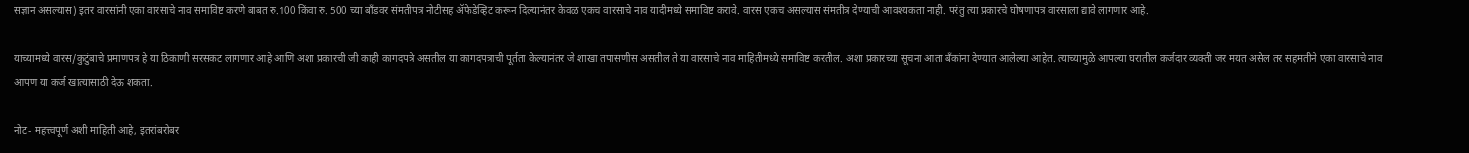सज्ञान असल्यास) इतर वारसांनी एका वारसाचे नाव समाविष्ट करणे बाबत रु.100 किंवा रु. 500 च्या बॉंडवर संमतीपत्र नोटीसह ॲफेडेव्हिट करून दिल्यानंतर केवळ एकच वारसाचे नाव यादीमध्ये समाविष्ट करावे. वारस एकच असल्यास संमतीत्र देण्याची आवश्यकता नाही. परंतु त्या प्रकारचे घोषणापत्र वारसाला द्यावे लागणार आहे.

याच्यामध्ये वारस/कुटुंबाचे प्रमाणपत्र हे या ठिकाणी सरसकट लागणार आहे आणि अशा प्रकारची जी काही कागदपत्रे असतील या कागदपत्राची पूर्तता केल्यानंतर जे शाखा तपासणीस असतील ते या वारसाचे नाव माहितीमध्ये समाविष्ट करतील. अशा प्रकारच्या सूचना आता बँकांना देण्यात आलेल्या आहेत. त्याच्यामुळे आपल्या घरातील कर्जदार व्यक्ती जर मयत असेल तर सहमतीने एका वारसाचे नाव आपण या कर्ज खात्यासाठी देऊ शकता.

नोट- महत्त्वपूर्ण अशी माहिती आहे, इतरांबरोबर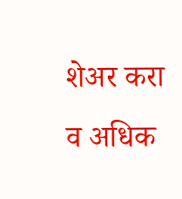शेअर करा व अधिक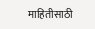माहितीसाठी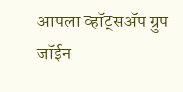आपला व्हॉट्सअ‍ॅप ग्रुप जॉईन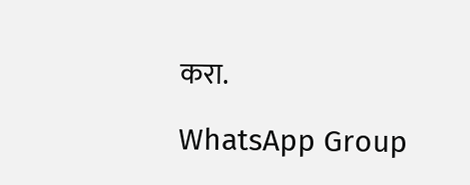करा.

WhatsApp Group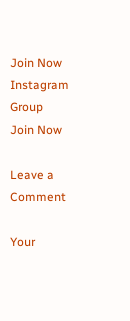Join Now
Instagram Group Join Now

Leave a Comment

Your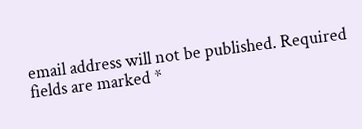email address will not be published. Required fields are marked *